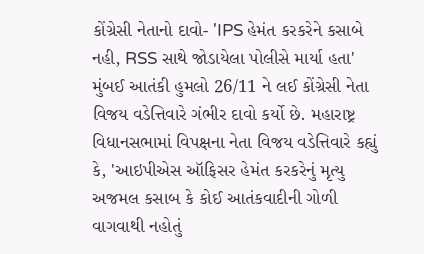કોંગ્રેસી નેતાનો દાવો- 'IPS હેમંત કરકરેને કસાબે નહી, RSS સાથે જોડાયેલા પોલીસે માર્યા હતા'
મુંબઈ આતંકી હુમલો 26/11 ને લઈ કોંગ્રેસી નેતા વિજય વડેત્તિવારે ગંભીર દાવો કર્યો છે. મહારાષ્ટ્ર વિધાનસભામાં વિપક્ષના નેતા વિજય વડેત્તિવારે કહ્યું કે, 'આઇપીએસ ઑફિસર હેમંત કરકરેનું મૃત્યુ અજમલ કસાબ કે કોઈ આતંકવાદીની ગોળી વાગવાથી નહોતું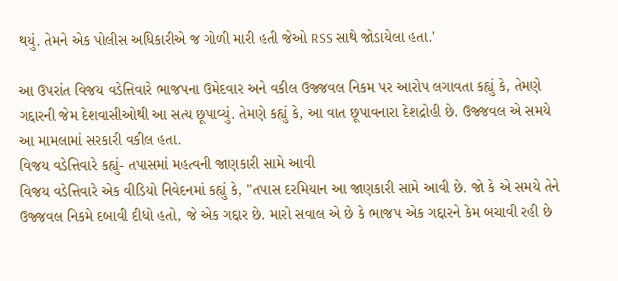થયું. તેમને એક પોલીસ અધિકારીએ જ ગોળી મારી હતી જેઓ RSS સાથે જોડાયેલા હતા.'

આ ઉપરાંત વિજય વડેત્તિવારે ભાજપના ઉમેદવાર અને વકીલ ઉજ્જવલ નિકમ પર આરોપ લગાવતા કહ્યું કે, તેમણે ગદ્દારની જેમ દેશવાસીઓથી આ સત્ય છૂપાવ્યું. તેમણે કહ્યું કે, આ વાત છૂપાવનારા દેશદ્રોહી છે. ઉજ્જવલ એ સમયે આ મામલામાં સરકારી વકીલ હતા.
વિજય વડેત્તિવારે કહ્યું- તપાસમાં મહત્વની જાણકારી સામે આવી
વિજય વડેત્તિવારે એક વીડિયો નિવેદનમાં કહ્યું કે, "તપાસ દરમિયાન આ જાણકારી સામે આવી છે. જો કે એ સમયે તેને ઉજ્જવલ નિકમે દબાવી દીધો હતો, જે એક ગદ્દાર છે. મારો સવાલ એ છે કે ભાજપ એક ગદ્દારને કેમ બચાવી રહી છે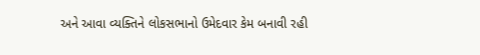અને આવા વ્યક્તિને લોકસભાનો ઉમેદવાર કેમ બનાવી રહી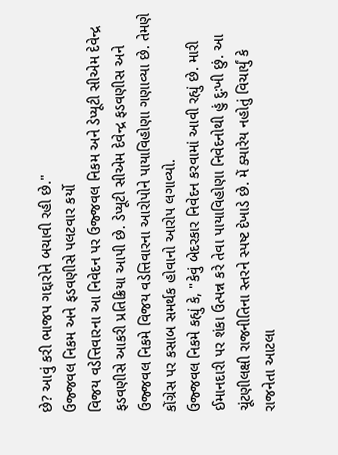છે? આવું કરી ભાજપ ગદ્દારોને બચાવી રહી છે."
ઉજ્જવલ નિકમ અને ફડવણીસે પલટવાર કર્યો
વિજય વડેત્તિવારના આ નિવેદન પર ઉજ્જવલ નિકમ અને ડેપ્યૂટી સીએમ દેવેન્દ્ર ફડવણીસે આકરી પ્રતિક્રિયા આપી છે. ડેપ્યૂટી સીએમ દેવેન્દ્ર ફડવણીસ અને ઉજ્જવલ નિકમે વિજય વડેત્તિવારના આરોપોને પાયાવિહોણા ગણાવ્યા છે. તેમણે કોંગ્રેસ પર કસાબ સમર્થક હોવાનો આરોપ લગાવ્યો.
ઉજ્જવલ નિકમે કહ્યું કે, "કેવું બેદરકાર નિવેદન કરવામાં આવી રહ્યું છે. મારી ઈમાનદારી પર શંકા ઉત્પન્ન કરે તેવા પાયાવિહોણા નિવેદનોથી હું દુઃખી છું. આ ચૂંટણીલક્ષી રાજનીતિના સ્તરને સ્પષ્ટ દેખાડે છે. મેં ક્યારેય નહોતું વિચાર્યું કે રાજનેતા આટલા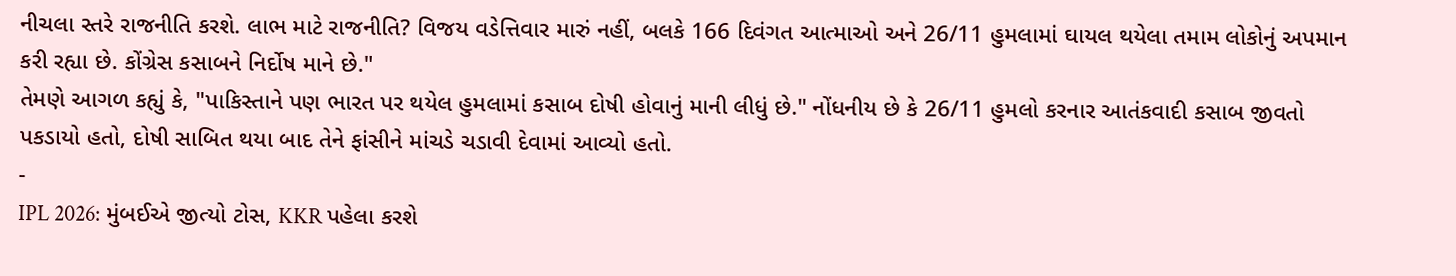નીચલા સ્તરે રાજનીતિ કરશે. લાભ માટે રાજનીતિ? વિજય વડેત્તિવાર મારું નહીં, બલકે 166 દિવંગત આત્માઓ અને 26/11 હુમલામાં ઘાયલ થયેલા તમામ લોકોનું અપમાન કરી રહ્યા છે. કોંગ્રેસ કસાબને નિર્દોષ માને છે."
તેમણે આગળ કહ્યું કે, "પાકિસ્તાને પણ ભારત પર થયેલ હુમલામાં કસાબ દોષી હોવાનું માની લીધું છે." નોંધનીય છે કે 26/11 હુમલો કરનાર આતંકવાદી કસાબ જીવતો પકડાયો હતો, દોષી સાબિત થયા બાદ તેને ફાંસીને માંચડે ચડાવી દેવામાં આવ્યો હતો.
-
IPL 2026: મુંબઈએ જીત્યો ટોસ, KKR પહેલા કરશે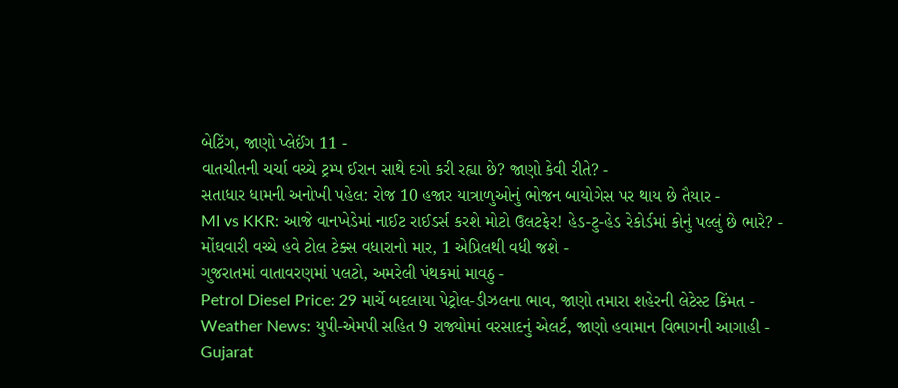બેટિંગ, જાણો પ્લેઈંગ 11 -
વાતચીતની ચર્ચા વચ્ચે ટ્રમ્પ ઈરાન સાથે દગો કરી રહ્યા છે? જાણો કેવી રીતે? -
સતાધાર ધામની અનોખી પહેલ: રોજ 10 હજાર યાત્રાળુઓનું ભોજન બાયોગેસ પર થાય છે તૈયાર -
MI vs KKR: આજે વાનખેડેમાં નાઈટ રાઈડર્સ કરશે મોટો ઉલટફેર! હેડ-ટુ-હેડ રેકોર્ડમાં કોનું પલ્લું છે ભારે? -
મોંઘવારી વચ્ચે હવે ટોલ ટેક્સ વધારાનો માર, 1 એપ્રિલથી વધી જશે -
ગુજરાતમાં વાતાવરણમાં પલટો, અમરેલી પંથકમાં માવઠુ -
Petrol Diesel Price: 29 માર્ચે બદલાયા પેટ્રોલ-ડીઝલના ભાવ, જાણો તમારા શહેરની લેટેસ્ટ કિંમત -
Weather News: યુપી-એમપી સહિત 9 રાજ્યોમાં વરસાદનું એલર્ટ, જાણો હવામાન વિભાગની આગાહી -
Gujarat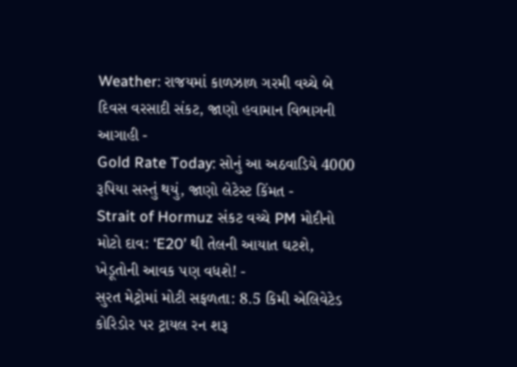Weather: રાજયમાં કાળઝાળ ગરમી વચ્ચે બે દિવસ વરસાદી સંકટ, જાણો હવામાન વિભાગની આગાહી -
Gold Rate Today: સોનું આ અઠવાડિયે 4000 રૂપિયા સસ્તું થયું, જાણો લેટેસ્ટ કિંમત -
Strait of Hormuz સંકટ વચ્ચે PM મોદીનો મોટો દાવ: ‘E20’ થી તેલની આયાત ઘટશે, ખેડૂતોની આવક પણ વધશે! -
સુરત મેટ્રોમાં મોટી સફળતા: 8.5 કિમી એલિવેટેડ કોરિડોર પર ટ્રાયલ રન શરૂ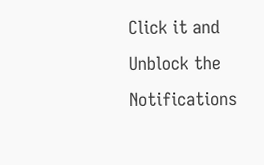Click it and Unblock the Notifications